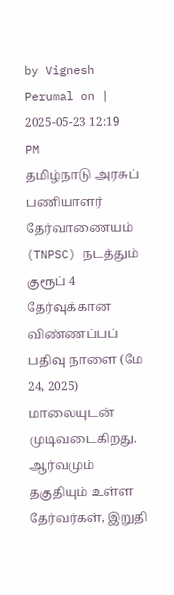by Vignesh Perumal on | 2025-05-23 12:19 PM
தமிழ்நாடு அரசுப் பணியாளர் தேர்வாணையம் (TNPSC) நடத்தும் குரூப் 4 தேர்வுக்கான விண்ணப்பப் பதிவு நாளை (மே 24, 2025) மாலையுடன் முடிவடைகிறது. ஆர்வமும் தகுதியும் உள்ள தேர்வர்கள், இறுதி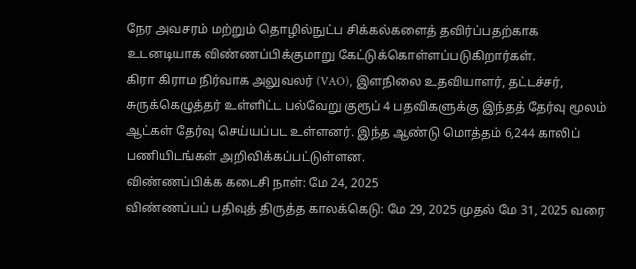நேர அவசரம் மற்றும் தொழில்நுட்ப சிக்கல்களைத் தவிர்ப்பதற்காக உடனடியாக விண்ணப்பிக்குமாறு கேட்டுக்கொள்ளப்படுகிறார்கள்.
கிரா கிராம நிர்வாக அலுவலர் (VAO), இளநிலை உதவியாளர், தட்டச்சர், சுருக்கெழுத்தர் உள்ளிட்ட பல்வேறு குரூப் 4 பதவிகளுக்கு இந்தத் தேர்வு மூலம் ஆட்கள் தேர்வு செய்யப்பட உள்ளனர். இந்த ஆண்டு மொத்தம் 6,244 காலிப் பணியிடங்கள் அறிவிக்கப்பட்டுள்ளன.
விண்ணப்பிக்க கடைசி நாள்: மே 24, 2025
விண்ணப்பப் பதிவுத் திருத்த காலக்கெடு: மே 29, 2025 முதல் மே 31, 2025 வரை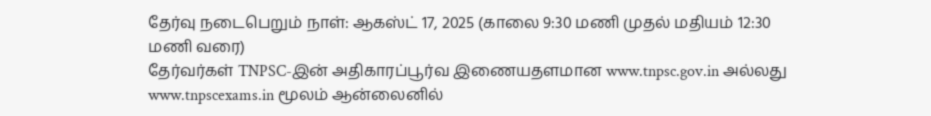தேர்வு நடைபெறும் நாள்: ஆகஸ்ட் 17, 2025 (காலை 9:30 மணி முதல் மதியம் 12:30 மணி வரை)
தேர்வர்கள் TNPSC-இன் அதிகாரப்பூர்வ இணையதளமான www.tnpsc.gov.in அல்லது www.tnpscexams.in மூலம் ஆன்லைனில்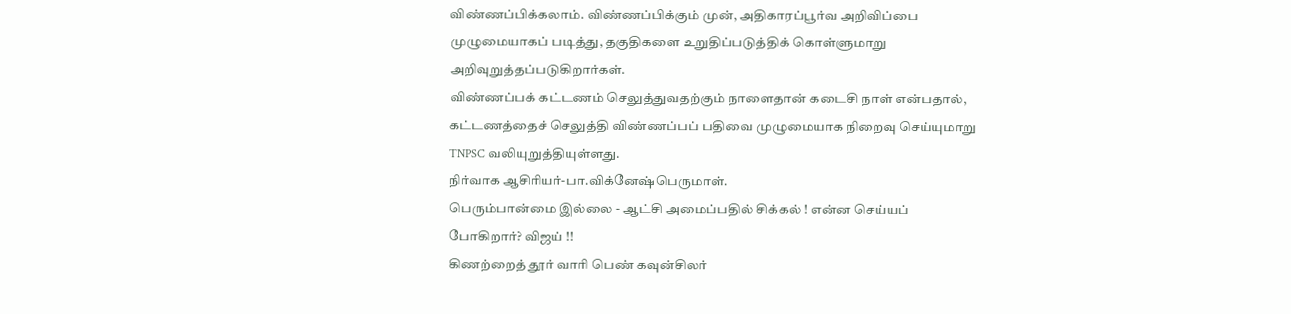விண்ணப்பிக்கலாம். விண்ணப்பிக்கும் முன், அதிகாரப்பூர்வ அறிவிப்பை முழுமையாகப் படித்து, தகுதிகளை உறுதிப்படுத்திக் கொள்ளுமாறு அறிவுறுத்தப்படுகிறார்கள்.
விண்ணப்பக் கட்டணம் செலுத்துவதற்கும் நாளைதான் கடைசி நாள் என்பதால், கட்டணத்தைச் செலுத்தி விண்ணப்பப் பதிவை முழுமையாக நிறைவு செய்யுமாறு TNPSC வலியுறுத்தியுள்ளது.
நிர்வாக ஆசிரியர்-பா.விக்னேஷ்பெருமாள்.
பெரும்பான்மை இல்லை - ஆட்சி அமைப்பதில் சிக்கல் ! என்ன செய்யப் போகிறார்? விஜய் !!
கிணற்றைத் தூர் வாரி பெண் கவுன்சிலர்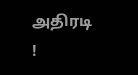அதிரடி !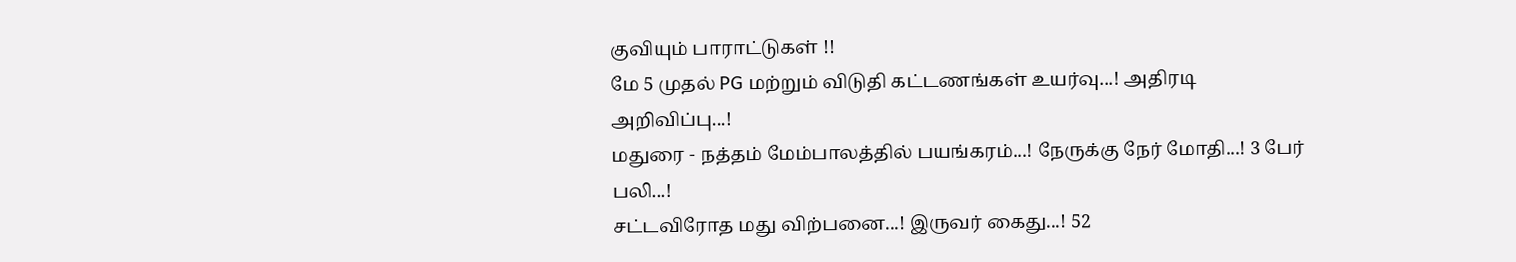குவியும் பாராட்டுகள் !!
மே 5 முதல் PG மற்றும் விடுதி கட்டணங்கள் உயர்வு...! அதிரடி அறிவிப்பு...!
மதுரை - நத்தம் மேம்பாலத்தில் பயங்கரம்...! நேருக்கு நேர் மோதி...! 3 பேர் பலி...!
சட்டவிரோத மது விற்பனை...! இருவர் கைது...! 52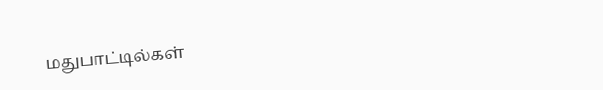மதுபாட்டில்கள்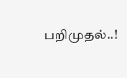பறிமுதல்..!